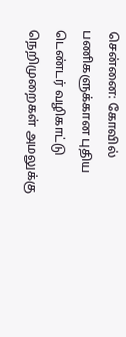சென்னை: கோவில் பணிகளுக்கான புதிய டெண்டர் வழிகாட்டு நெறிமுறைகள் அமலுக்கு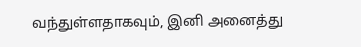வந்துள்ளதாகவும், இனி அனைத்து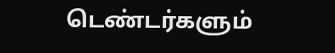டெண்டர்களும்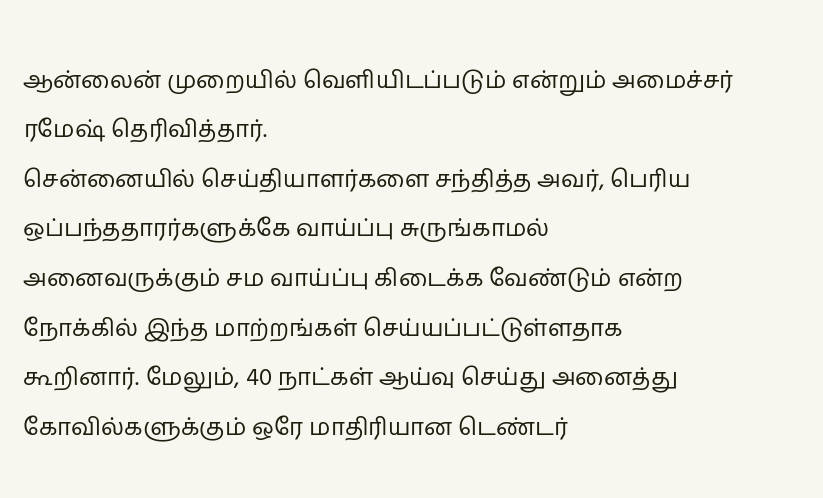ஆன்லைன் முறையில் வெளியிடப்படும் என்றும் அமைச்சர் ரமேஷ் தெரிவித்தார்.
சென்னையில் செய்தியாளர்களை சந்தித்த அவர், பெரிய ஒப்பந்ததாரர்களுக்கே வாய்ப்பு சுருங்காமல் அனைவருக்கும் சம வாய்ப்பு கிடைக்க வேண்டும் என்ற நோக்கில் இந்த மாற்றங்கள் செய்யப்பட்டுள்ளதாக கூறினார். மேலும், 40 நாட்கள் ஆய்வு செய்து அனைத்து கோவில்களுக்கும் ஒரே மாதிரியான டெண்டர்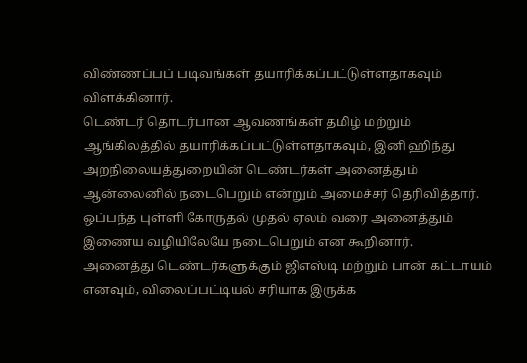விண்ணப்பப் படிவங்கள் தயாரிக்கப்பட்டுள்ளதாகவும் விளக்கினார்.
டெண்டர் தொடர்பான ஆவணங்கள் தமிழ் மற்றும் ஆங்கிலத்தில் தயாரிக்கப்பட்டுள்ளதாகவும், இனி ஹிந்து அறநிலையத்துறையின் டெண்டர்கள் அனைத்தும் ஆன்லைனில் நடைபெறும் என்றும் அமைச்சர் தெரிவித்தார். ஒப்பந்த புள்ளி கோருதல் முதல் ஏலம் வரை அனைத்தும் இணைய வழியிலேயே நடைபெறும் என கூறினார்.
அனைத்து டெண்டர்களுக்கும் ஜிஎஸ்டி மற்றும் பான் கட்டாயம் எனவும், விலைப்பட்டியல் சரியாக இருக்க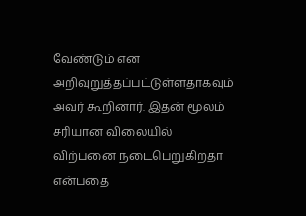வேண்டும் என அறிவுறுத்தப்பட்டுள்ளதாகவும் அவர் கூறினார். இதன் மூலம் சரியான விலையில் விற்பனை நடைபெறுகிறதா என்பதை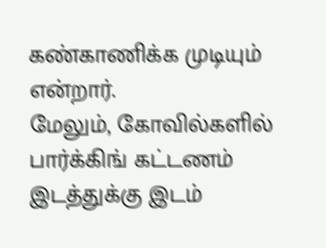கண்காணிக்க முடியும் என்றார்.
மேலும், கோவில்களில் பார்க்கிங் கட்டணம் இடத்துக்கு இடம்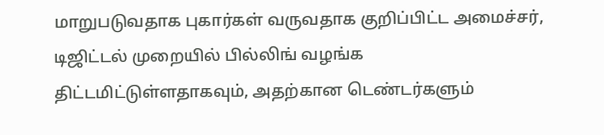மாறுபடுவதாக புகார்கள் வருவதாக குறிப்பிட்ட அமைச்சர், டிஜிட்டல் முறையில் பில்லிங் வழங்க திட்டமிட்டுள்ளதாகவும், அதற்கான டெண்டர்களும்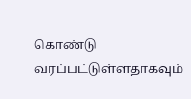கொண்டு வரப்பட்டுள்ளதாகவும்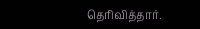தெரிவித்தார்.